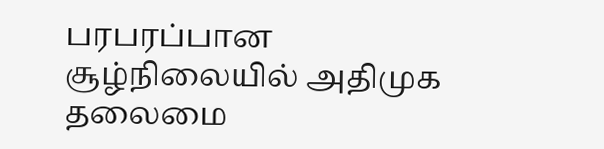பரபரப்பான சூழ்நிலையில் அதிமுக தலைமை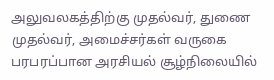அலுவலகத்திற்கு முதல்வர், துணை முதல்வர், அமைச்சர்கள் வருகை
பரபரப்பான அரசியல் சூழ்நிலையில்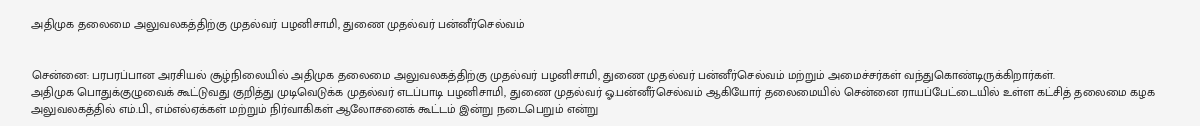அதிமுக தலைமை அலுவலகத்திற்கு முதல்வர் பழனிசாமி, துணை முதல்வர் பன்னீர்செல்வம்


சென்னை: பரபரப்பான அரசியல் சூழ்நிலையில் அதிமுக தலைமை அலுவலகத்திற்கு முதல்வர் பழனிசாமி, துணை முதல்வர் பன்னீர்செல்வம் மற்றும் அமைச்சர்கள் வந்துகொண்டிருக்கிறார்கள்.
அதிமுக பொதுக்குழுவைக் கூட்டுவது குறித்து முடிவெடுக்க முதல்வர் எடப்பாடி பழனிசாமி, துணை முதல்வர் ஓ.பன்னீர்செல்வம் ஆகியோர் தலைமையில் சென்னை ராயப்பேட்டையில் உள்ள கட்சித் தலைமை கழக அலுவலகத்தில் எம்.பி., எம்எல்ஏக்கள் மற்றும் நிர்வாகிகள் ஆலோசனைக் கூட்டம் இன்று நடைபெறும் என்று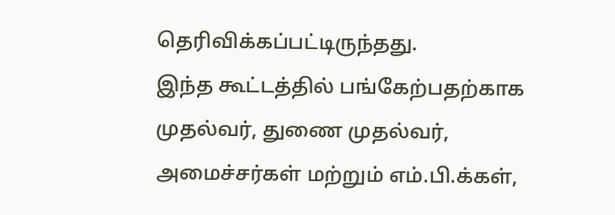தெரிவிக்கப்பட்டிருந்தது.
இந்த கூட்டத்தில் பங்கேற்பதற்காக முதல்வர், துணை முதல்வர், அமைச்சர்கள் மற்றும் எம்.பி.க்கள்,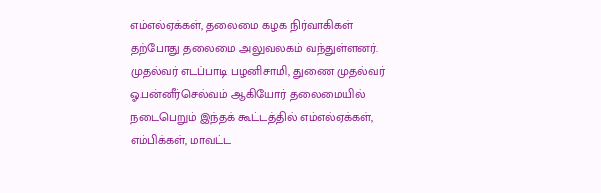எம்எல்ஏக்கள், தலைமை கழக நிர்வாகிகள் தற்போது தலைமை அலுவலகம் வந்துள்ளனர்.
முதல்வர் எடப்பாடி பழனிசாமி, துணை முதல்வர் ஓ.பன்னீர்செல்வம் ஆகியோர் தலைமையில் நடைபெறும் இந்தக் கூட்டத்தில் எம்எல்ஏக்கள், எம்பிக்கள், மாவட்ட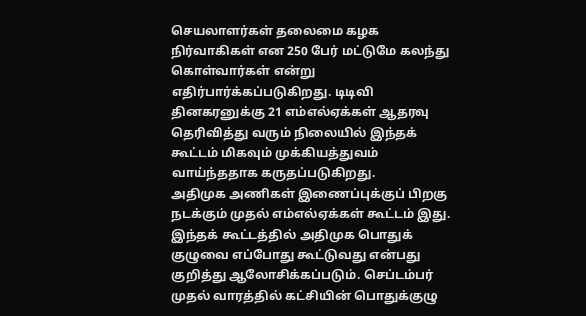செயலாளர்கள் தலைமை கழக நிர்வாகிகள் என 250 பேர் மட்டுமே கலந்து கொள்வார்கள் என்று எதிர்பார்க்கப்படுகிறது. டிடிவி தினகரனுக்கு 21 எம்எல்ஏக்கள் ஆதரவு தெரிவித்து வரும் நிலையில் இந்தக் கூட்டம் மிகவும் முக்கியத்துவம் வாய்ந்ததாக கருதப்படுகிறது.
அதிமுக அணிகள் இணைப்புக்குப் பிறகு நடக்கும் முதல் எம்எல்ஏக்கள் கூட்டம் இது. இந்தக் கூட்டத்தில் அதிமுக பொதுக் குழுவை எப்போது கூட்டுவது என்பது குறித்து ஆலோசிக்கப்படும். செப்டம்பர் முதல் வாரத்தில் கட்சியின் பொதுக்குழு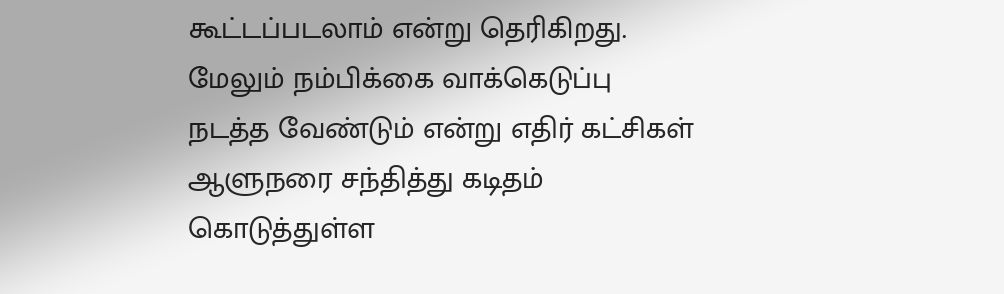கூட்டப்படலாம் என்று தெரிகிறது.
மேலும் நம்பிக்கை வாக்கெடுப்பு நடத்த வேண்டும் என்று எதிர் கட்சிகள் ஆளுநரை சந்தித்து கடிதம் கொடுத்துள்ள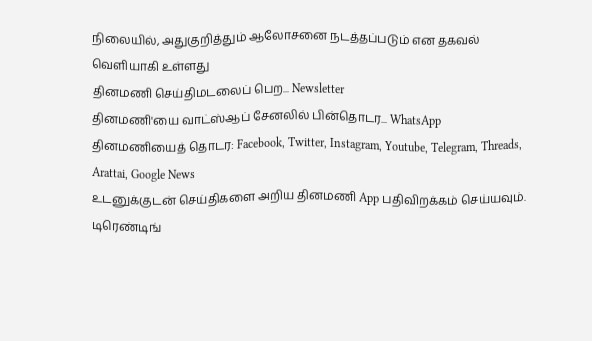நிலையில், அதுகுறித்தும் ஆலோசனை நடத்தப்படும் என தகவல் வெளியாகி உள்ளது
தினமணி செய்திமடலைப் பெற... Newsletter
தினமணி'யை வாட்ஸ்ஆப் சேனலில் பின்தொடர... WhatsApp
தினமணியைத் தொடர: Facebook, Twitter, Instagram, Youtube, Telegram, Threads, Arattai, Google News
உடனுக்குடன் செய்திகளை அறிய தினமணி App பதிவிறக்கம் செய்யவும்.
டிரெண்டிங்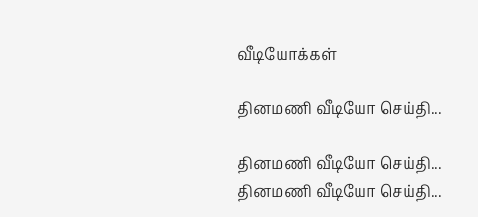வீடியோக்கள்

தினமணி வீடியோ செய்தி...

தினமணி வீடியோ செய்தி...
தினமணி வீடியோ செய்தி...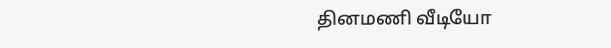தினமணி வீடியோ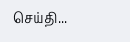செய்தி...